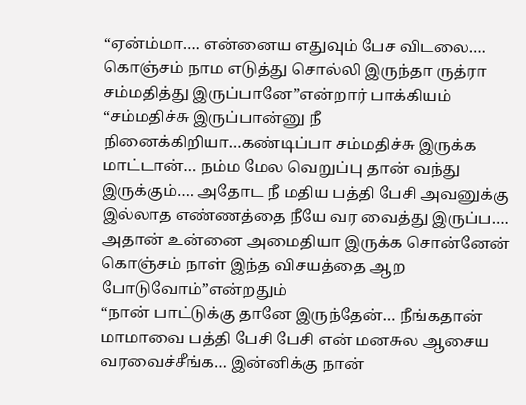“ஏன்ம்மா…. என்னைய எதுவும் பேச விடலை…. கொஞ்சம் நாம எடுத்து சொல்லி இருந்தா ருத்ரா சம்மதித்து இருப்பானே”என்றார் பாக்கியம்
“சம்மதிச்சு இருப்பான்னு நீ நினைக்கிறியா…கண்டிப்பா சம்மதிச்சு இருக்க மாட்டான்… நம்ம மேல வெறுப்பு தான் வந்து இருக்கும்…. அதோட நீ மதிய பத்தி பேசி அவனுக்கு இல்லாத எண்ணத்தை நீயே வர வைத்து இருப்ப…. அதான் உன்னை அமைதியா இருக்க சொன்னேன் கொஞ்சம் நாள் இந்த விசயத்தை ஆற போடுவோம்”என்றதும்
“நான் பாட்டுக்கு தானே இருந்தேன்… நீங்கதான் மாமாவை பத்தி பேசி பேசி என் மனசுல ஆசைய வரவைச்சீங்க… இன்னிக்கு நான்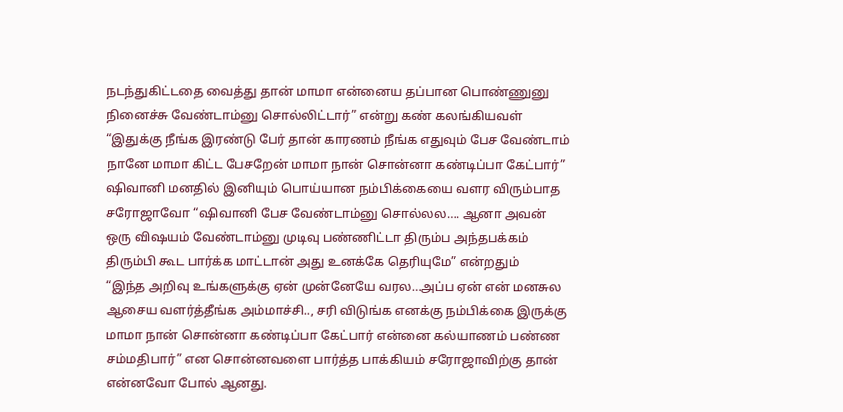நடந்துகிட்டதை வைத்து தான் மாமா என்னைய தப்பான பொண்ணுனு நினைச்சு வேண்டாம்னு சொல்லிட்டார்” என்று கண் கலங்கியவள்
“இதுக்கு நீங்க இரண்டு பேர் தான் காரணம் நீங்க எதுவும் பேச வேண்டாம் நானே மாமா கிட்ட பேசறேன் மாமா நான் சொன்னா கண்டிப்பா கேட்பார்”
ஷிவானி மனதில் இனியும் பொய்யான நம்பிக்கையை வளர விரும்பாத சரோஜாவோ “ஷிவானி பேச வேண்டாம்னு சொல்லல…. ஆனா அவன் ஒரு விஷயம் வேண்டாம்னு முடிவு பண்ணிட்டா திரும்ப அந்தபக்கம் திரும்பி கூட பார்க்க மாட்டான் அது உனக்கே தெரியுமே” என்றதும்
“இந்த அறிவு உங்களுக்கு ஏன் முன்னேயே வரல…அப்ப ஏன் என் மனசுல ஆசைய வளர்த்தீங்க அம்மாச்சி.., சரி விடுங்க எனக்கு நம்பிக்கை இருக்கு மாமா நான் சொன்னா கண்டிப்பா கேட்பார் என்னை கல்யாணம் பண்ண சம்மதிபார்” என சொன்னவளை பார்த்த பாக்கியம் சரோஜாவிற்கு தான் என்னவோ போல் ஆனது.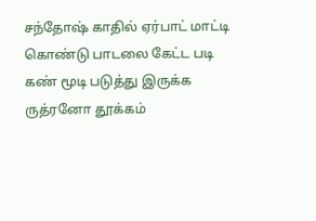சந்தோஷ் காதில் ஏர்பாட் மாட்டி கொண்டு பாடலை கேட்ட படி கண் மூடி படுத்து இருக்க ருத்ரனோ தூக்கம்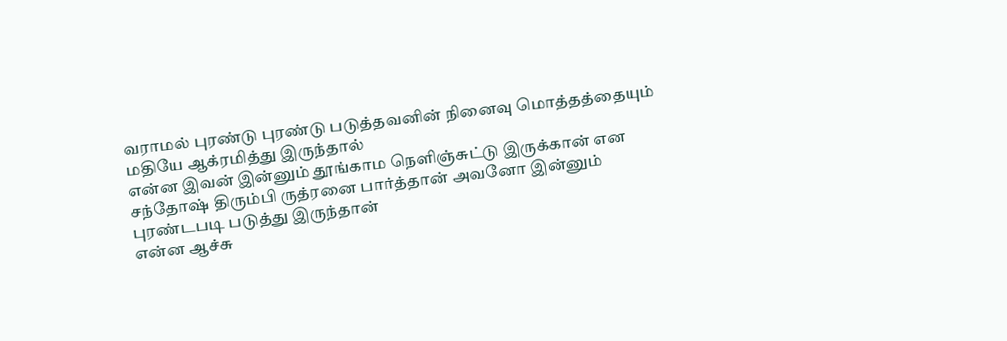வராமல் புரண்டு புரண்டு படுத்தவனின் நினைவு மொத்தத்தையும் மதியே ஆக்ரமித்து இருந்தால்
என்ன இவன் இன்னும் தூங்காம நெளிஞ்சுட்டு இருக்கான் என சந்தோஷ் திரும்பி ருத்ரனை பார்த்தான் அவனோ இன்னும் புரண்டபடி படுத்து இருந்தான்
என்ன ஆச்சு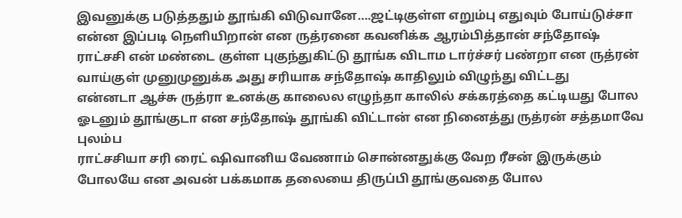இவனுக்கு படுத்ததும் தூங்கி விடுவானே….ஜட்டிகுள்ள எறும்பு எதுவும் போய்டுச்சா என்ன இப்படி நெளியிறான் என ருத்ரனை கவனிக்க ஆரம்பித்தான் சந்தோஷ்
ராட்சசி என் மண்டை குள்ள புகுந்துகிட்டு தூங்க விடாம டார்ச்சர் பண்றா என ருத்ரன் வாய்குள் முனுமுனுக்க அது சரியாக சந்தோஷ் காதிலும் விழுந்து விட்டது
என்னடா ஆச்சு ருத்ரா உனக்கு காலைல எழுந்தா காலில் சக்கரத்தை கட்டியது போல ஓடனும் தூங்குடா என சந்தோஷ் தூங்கி விட்டான் என நினைத்து ருத்ரன் சத்தமாவே புலம்ப
ராட்சசியா சரி ரைட் ஷிவானிய வேணாம் சொன்னதுக்கு வேற ரீசன் இருக்கும் போலயே என அவன் பக்கமாக தலையை திருப்பி தூங்குவதை போல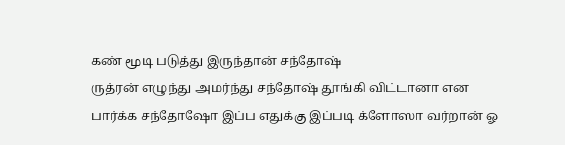கண் மூடி படுத்து இருந்தான் சந்தோஷ்
ருத்ரன் எழுந்து அமர்ந்து சந்தோஷ் தூங்கி விட்டானா என பார்க்க சந்தோஷோ இப்ப எதுக்கு இப்படி க்ளோஸா வர்றான் ஓ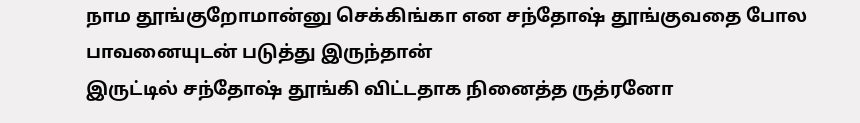நாம தூங்குறோமான்னு செக்கிங்கா என சந்தோஷ் தூங்குவதை போல பாவனையுடன் படுத்து இருந்தான்
இருட்டில் சந்தோஷ் தூங்கி விட்டதாக நினைத்த ருத்ரனோ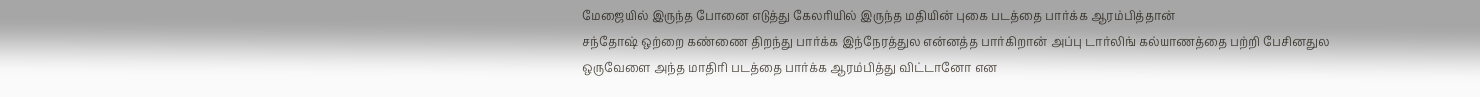மேஜையில் இருந்த போனை எடுத்து கேலரியில் இருந்த மதியின் புகை படத்தை பார்க்க ஆரம்பித்தான்
சந்தோஷ் ஒற்றை கண்ணை திறந்து பார்க்க இந்நேரத்துல என்னத்த பார்கிறான் அப்பு டார்லிங் கல்யாணத்தை பற்றி பேசினதுல ஒருவேளை அந்த மாதிரி படத்தை பார்க்க ஆரம்பித்து விட்டானோ என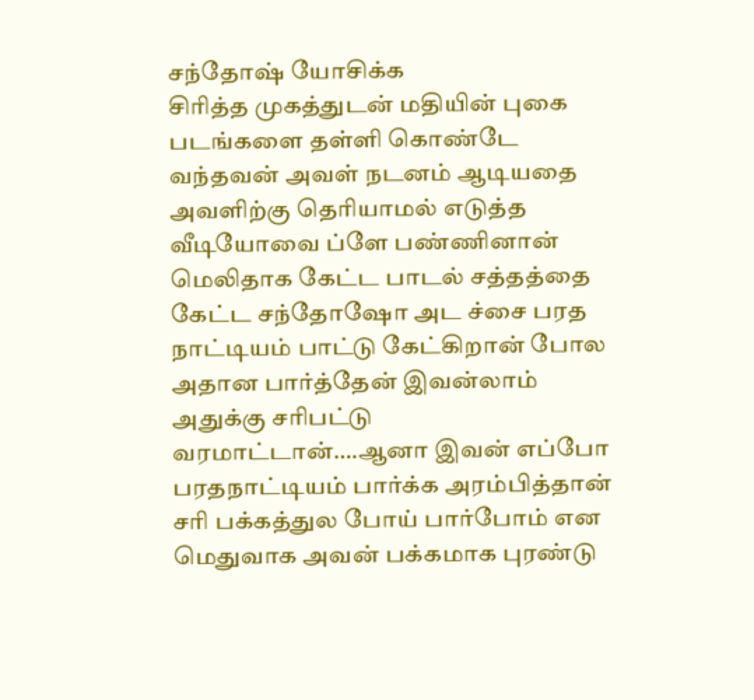சந்தோஷ் யோசிக்க
சிரித்த முகத்துடன் மதியின் புகை படங்களை தள்ளி கொண்டே வந்தவன் அவள் நடனம் ஆடியதை அவளிற்கு தெரியாமல் எடுத்த வீடியோவை ப்ளே பண்ணினான்
மெலிதாக கேட்ட பாடல் சத்தத்தை கேட்ட சந்தோஷோ அட ச்சை பரத நாட்டியம் பாட்டு கேட்கிறான் போல அதான பார்த்தேன் இவன்லாம் அதுக்கு சரிபட்டு வரமாட்டான்….ஆனா இவன் எப்போ பரதநாட்டியம் பார்க்க அரம்பித்தான் சரி பக்கத்துல போய் பார்போம் என மெதுவாக அவன் பக்கமாக புரண்டு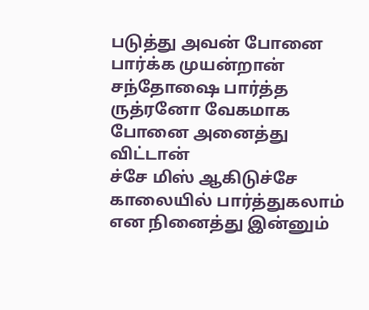படுத்து அவன் போனை பார்க்க முயன்றான்
சந்தோஷை பார்த்த ருத்ரனோ வேகமாக போனை அனைத்து விட்டான்
ச்சே மிஸ் ஆகிடுச்சே காலையில் பார்த்துகலாம் என நினைத்து இன்னும்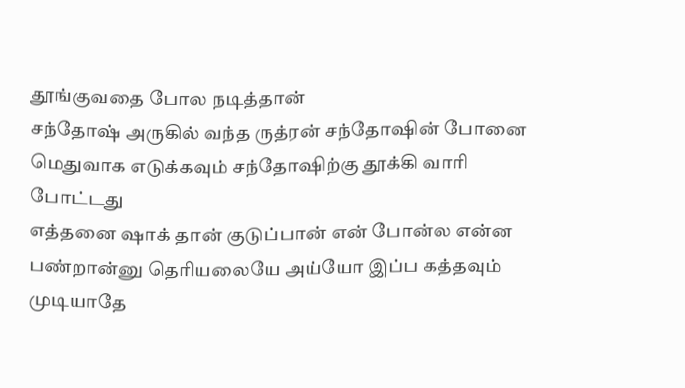தூங்குவதை போல நடித்தான்
சந்தோஷ் அருகில் வந்த ருத்ரன் சந்தோஷின் போனை மெதுவாக எடுக்கவும் சந்தோஷிற்கு தூக்கி வாரி போட்டது
எத்தனை ஷாக் தான் குடுப்பான் என் போன்ல என்ன பண்றான்னு தெரியலையே அய்யோ இப்ப கத்தவும் முடியாதே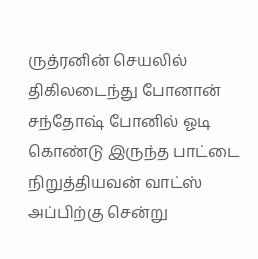ருத்ரனின் செயலில் திகிலடைந்து போனான்
சந்தோஷ் போனில் ஓடி கொண்டு இருந்த பாட்டை நிறுத்தியவன் வாட்ஸ் அப்பிற்கு சென்று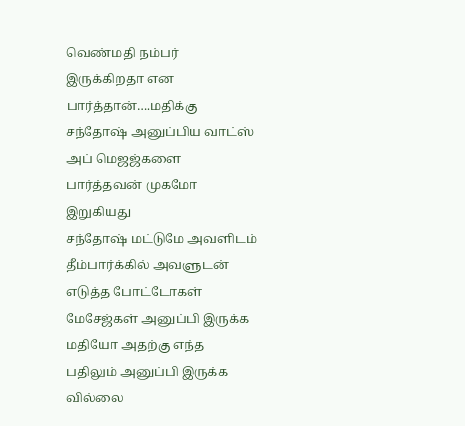வெண்மதி நம்பர் இருக்கிறதா என பார்த்தான்….மதிக்கு சந்தோஷ் அனுப்பிய வாட்ஸ் அப் மெஜஜ்களை பார்த்தவன் முகமோ இறுகியது
சந்தோஷ் மட்டுமே அவளிடம் தீம்பார்க்கில் அவளுடன் எடுத்த போட்டோகள் மேசேஜ்கள் அனுப்பி இருக்க மதியோ அதற்கு எந்த பதிலும் அனுப்பி இருக்க வில்லை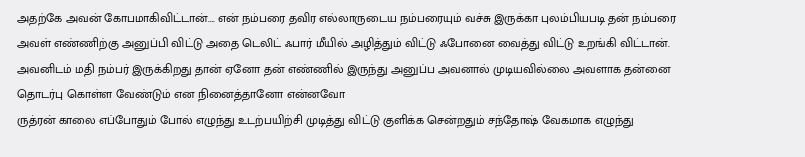அதற்கே அவன் கோபமாகிவிட்டான்…. என் நம்பரை தவிர எல்லாருடைய நம்பரையும் வச்சு இருக்கா புலம்பியபடி தன் நம்பரை அவள் எண்ணிற்கு அனுப்பி விட்டு அதை டெலிட் ஃபார் மீயில் அழித்தும் விட்டு ஃபோனை வைத்து விட்டு உறங்கி விட்டான்.
அவனிடம் மதி நம்பர் இருக்கிறது தான் ஏனோ தன் எண்ணில் இருந்து அனுப்ப அவனால் முடியவில்லை அவளாக தன்னை தொடர்பு கொள்ள வேண்டும் என நினைத்தானோ என்னவோ
ருத்ரன் காலை எப்போதும் போல் எழுந்து உடற்பயிற்சி முடித்து விட்டு குளிக்க சென்றதும் சந்தோஷ் வேகமாக எழுந்து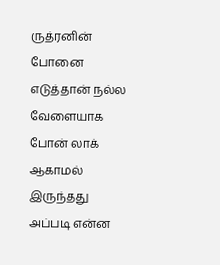ருத்ரனின் போனை எடுத்தான் நல்ல வேளையாக போன் லாக் ஆகாமல் இருந்தது
அப்படி என்ன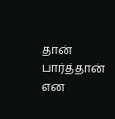தான் பார்த்தான் என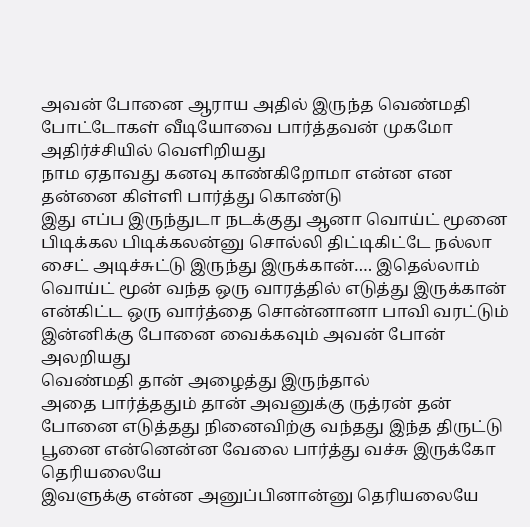அவன் போனை ஆராய அதில் இருந்த வெண்மதி போட்டோகள் வீடியோவை பார்த்தவன் முகமோ அதிர்ச்சியில் வெளிறியது
நாம ஏதாவது கனவு காண்கிறோமா என்ன என தன்னை கிள்ளி பார்த்து கொண்டு
இது எப்ப இருந்துடா நடக்குது ஆனா வொய்ட் மூனை பிடிக்கல பிடிக்கலன்னு சொல்லி திட்டிகிட்டே நல்லா சைட் அடிச்சுட்டு இருந்து இருக்கான்…. இதெல்லாம் வொய்ட் மூன் வந்த ஒரு வாரத்தில் எடுத்து இருக்கான் என்கிட்ட ஒரு வார்த்தை சொன்னானா பாவி வரட்டும் இன்னிக்கு போனை வைக்கவும் அவன் போன் அலறியது
வெண்மதி தான் அழைத்து இருந்தால்
அதை பார்த்ததும் தான் அவனுக்கு ருத்ரன் தன் போனை எடுத்தது நினைவிற்கு வந்தது இந்த திருட்டு பூனை என்னென்ன வேலை பார்த்து வச்சு இருக்கோ தெரியலையே
இவளுக்கு என்ன அனுப்பினான்னு தெரியலையே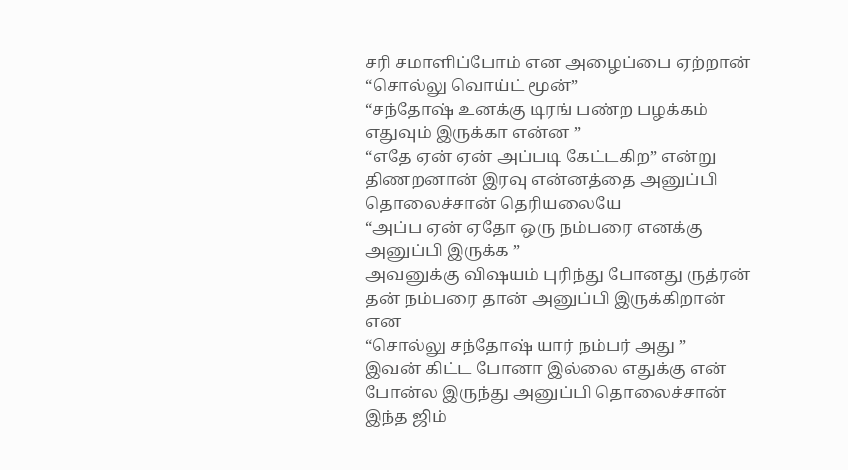சரி சமாளிப்போம் என அழைப்பை ஏற்றான்
“சொல்லு வொய்ட் மூன்”
“சந்தோஷ் உனக்கு டிரங் பண்ற பழக்கம் எதுவும் இருக்கா என்ன ”
“எதே ஏன் ஏன் அப்படி கேட்டகிற” என்று திணறனான் இரவு என்னத்தை அனுப்பி தொலைச்சான் தெரியலையே
“அப்ப ஏன் ஏதோ ஒரு நம்பரை எனக்கு அனுப்பி இருக்க ”
அவனுக்கு விஷயம் புரிந்து போனது ருத்ரன் தன் நம்பரை தான் அனுப்பி இருக்கிறான் என
“சொல்லு சந்தோஷ் யார் நம்பர் அது ”
இவன் கிட்ட போனா இல்லை எதுக்கு என் போன்ல இருந்து அனுப்பி தொலைச்சான் இந்த ஜிம்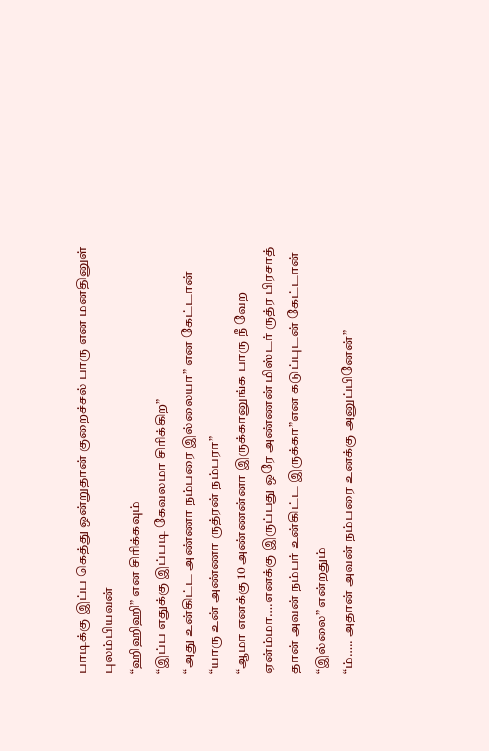பாடிக்கு இப்ப கெத்து ஒன்றுதான் குறைச்சல் பாரு என மனதினுள் புலம்பியவன்
“ஹிஹிஹி” என சிரிக்கவும்
“இப்ப எதுக்கு இப்படி கேவலமா சிரிக்கிற”
“அது உன்கிட்ட அண்ணா நம்பரை இல்லையா” என கேட்டான்
“யாரு உன் அண்ணா ருத்ரன் நம்பரா”
“ஆமா எனக்கு 10 அண்ணன்னா இருக்கானுங்க பாரு நீ வேற ஏன்ம்மா….எனக்கு இருப்பது ஒரே அண்ணன் மிஸ்டர் ருத்ர பிரசாத் தான் அவன் நம்பர் உன்கிட்ட இருக்கா”என கடுப்புடன் கேட்டான்
“இல்லை” என்றதும்
“ம்….. அதான் அவன் நம்பரை உனக்கு அனுப்பினேன்”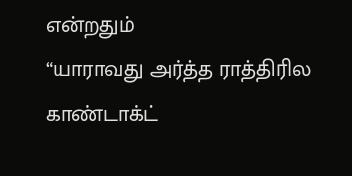என்றதும்
“யாராவது அர்த்த ராத்திரில காண்டாக்ட்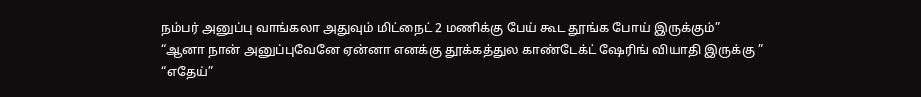நம்பர் அனுப்பு வாங்கலா அதுவும் மிட்நைட் 2 மணிக்கு பேய் கூட தூங்க போய் இருக்கும்”
“ஆனா நான் அனுப்புவேனே ஏன்னா எனக்கு தூக்கத்துல காண்டேக்ட் ஷேரிங் வியாதி இருக்கு ”
“எதேய்”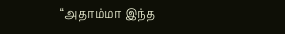“அதாம்மா இந்த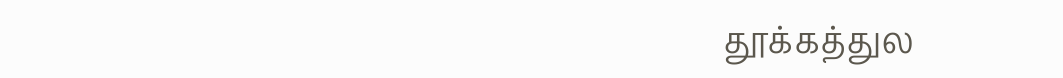தூக்கத்துல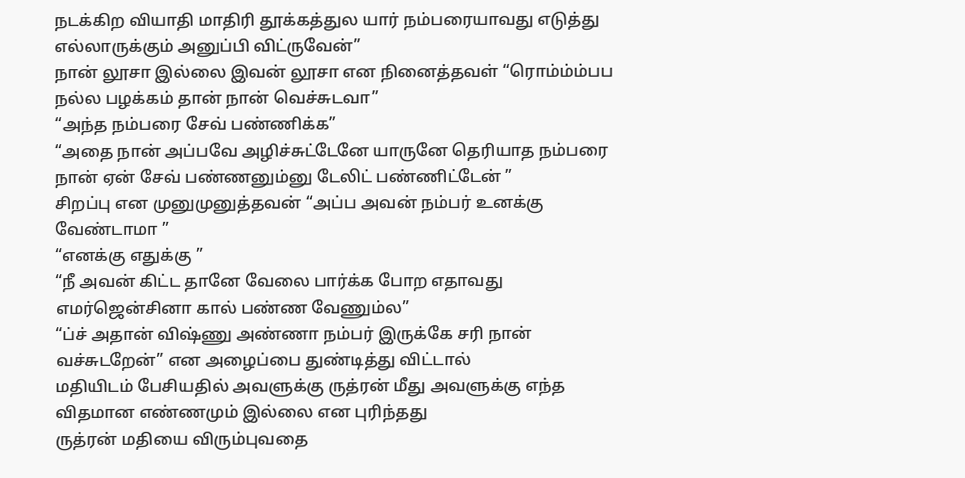நடக்கிற வியாதி மாதிரி தூக்கத்துல யார் நம்பரையாவது எடுத்து எல்லாருக்கும் அனுப்பி விட்ருவேன்”
நான் லூசா இல்லை இவன் லூசா என நினைத்தவள் “ரொம்ம்ம்பப நல்ல பழக்கம் தான் நான் வெச்சுடவா”
“அந்த நம்பரை சேவ் பண்ணிக்க”
“அதை நான் அப்பவே அழிச்சுட்டேனே யாருனே தெரியாத நம்பரை நான் ஏன் சேவ் பண்ணனும்னு டேலிட் பண்ணிட்டேன் ”
சிறப்பு என முனுமுனுத்தவன் “அப்ப அவன் நம்பர் உனக்கு வேண்டாமா ”
“எனக்கு எதுக்கு ”
“நீ அவன் கிட்ட தானே வேலை பார்க்க போற எதாவது எமர்ஜென்சினா கால் பண்ண வேணும்ல”
“ப்ச் அதான் விஷ்ணு அண்ணா நம்பர் இருக்கே சரி நான் வச்சுடறேன்” என அழைப்பை துண்டித்து விட்டால்
மதியிடம் பேசியதில் அவளுக்கு ருத்ரன் மீது அவளுக்கு எந்த விதமான எண்ணமும் இல்லை என புரிந்தது
ருத்ரன் மதியை விரும்புவதை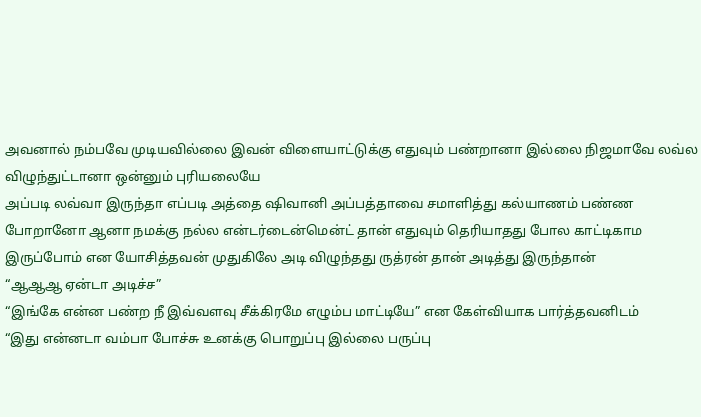அவனால் நம்பவே முடியவில்லை இவன் விளையாட்டுக்கு எதுவும் பண்றானா இல்லை நிஜமாவே லவ்ல விழுந்துட்டானா ஒன்னும் புரியலையே
அப்படி லவ்வா இருந்தா எப்படி அத்தை ஷிவானி அப்பத்தாவை சமாளித்து கல்யாணம் பண்ண போறானோ ஆனா நமக்கு நல்ல என்டர்டைன்மென்ட் தான் எதுவும் தெரியாதது போல காட்டிகாம இருப்போம் என யோசித்தவன் முதுகிலே அடி விழுந்தது ருத்ரன் தான் அடித்து இருந்தான்
“ஆஆஆ ஏன்டா அடிச்ச”
“இங்கே என்ன பண்ற நீ இவ்வளவு சீக்கிரமே எழும்ப மாட்டியே” என கேள்வியாக பார்த்தவனிடம்
“இது என்னடா வம்பா போச்சு உனக்கு பொறுப்பு இல்லை பருப்பு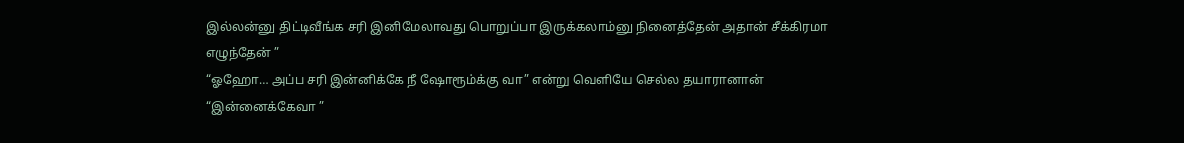இல்லன்னு திட்டிவீங்க சரி இனிமேலாவது பொறுப்பா இருக்கலாம்னு நினைத்தேன் அதான் சீக்கிரமா எழுந்தேன் ”
“ஓஹோ… அப்ப சரி இன்னிக்கே நீ ஷோரூம்க்கு வா” என்று வெளியே செல்ல தயாரானான்
“இன்னைக்கேவா ”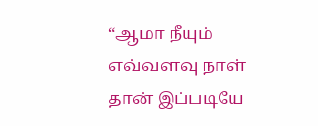“ஆமா நீயும் எவ்வளவு நாள் தான் இப்படியே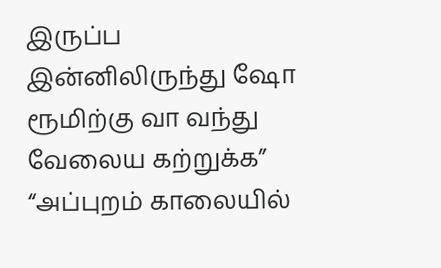இருப்ப இன்னிலிருந்து ஷோ ரூமிற்கு வா வந்து வேலைய கற்றுக்க”
“அப்புறம் காலையில்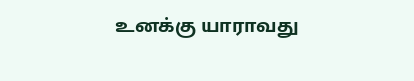உனக்கு யாராவது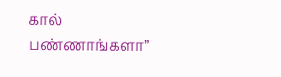கால் பண்ணாங்களா”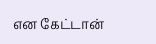என கேட்டான்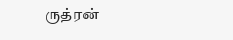ருத்ரன்